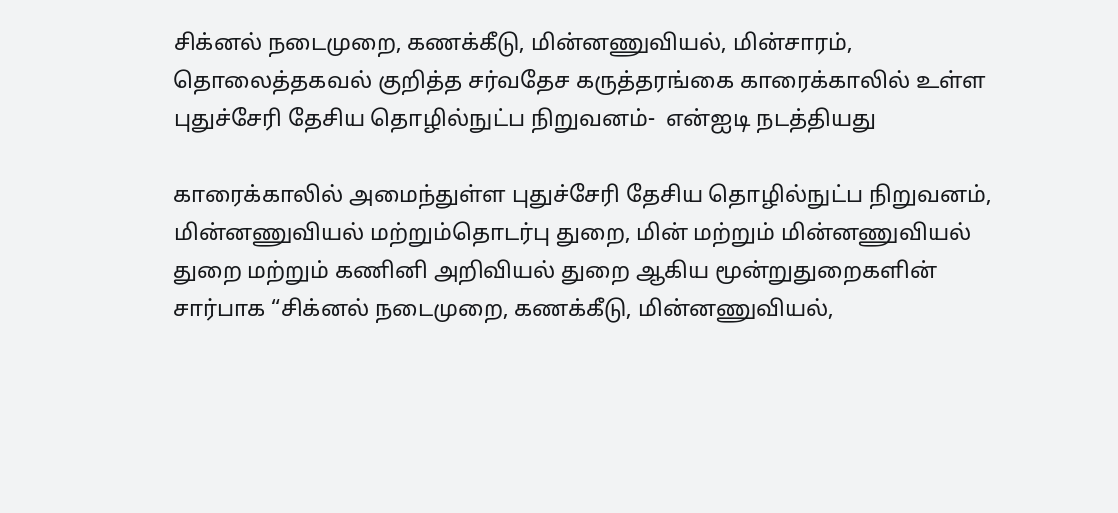சிக்னல் நடைமுறை, கணக்கீடு, மின்னணுவியல், மின்சாரம், தொலைத்தகவல் குறித்த சர்வதேச கருத்தரங்கை காரைக்காலில் உள்ள புதுச்சேரி தேசிய தொழில்நுட்ப நிறுவனம்-  என்ஐடி நடத்தியது

காரைக்காலில் அமைந்துள்ள புதுச்சேரி தேசிய தொழில்நுட்ப நிறுவனம், மின்னணுவியல் மற்றும்தொடர்பு துறை, மின் மற்றும் மின்னணுவியல் துறை மற்றும் கணினி அறிவியல் துறை ஆகிய மூன்றுதுறைகளின் சார்பாக “சிக்னல் நடைமுறை, கணக்கீடு, மின்னணுவியல்,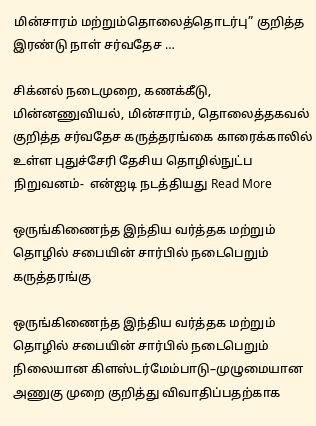மின்சாரம் மற்றும்தொலைத்தொடர்பு” குறித்த இரண்டு நாள் சர்வதேச …

சிக்னல் நடைமுறை, கணக்கீடு, மின்னணுவியல், மின்சாரம், தொலைத்தகவல் குறித்த சர்வதேச கருத்தரங்கை காரைக்காலில் உள்ள புதுச்சேரி தேசிய தொழில்நுட்ப நிறுவனம்-  என்ஐடி நடத்தியது Read More

ஒருங்கிணைந்த இந்திய வர்த்தக மற்றும் தொழில் சபையின் சார்பில் நடைபெறும் கருத்தரங்கு

ஒருங்கிணைந்த இந்திய வர்த்தக மற்றும் தொழில் சபையின் சார்பில் நடைபெறும் நிலையான கிளஸ்டர்மேம்பாடு–முழுமையான அணுகு முறை குறித்து விவாதிப்பதற்காக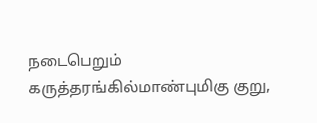நடைபெறும் கருத்தரங்கில்மாண்புமிகு குறு,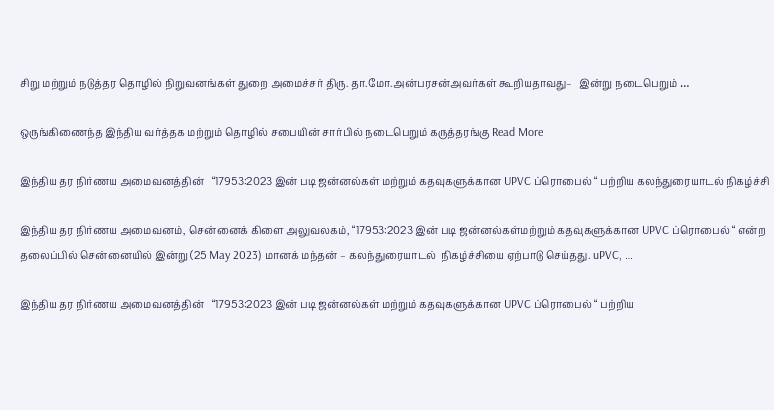சிறு மற்றும் நடுத்தர தொழில் நிறுவனங்கள் துறை அமைச்சர் திரு. தா.மோ.அன்பரசன்அவர்கள் கூறியதாவது–   இன்று நடைபெறும் …

ஒருங்கிணைந்த இந்திய வர்த்தக மற்றும் தொழில் சபையின் சார்பில் நடைபெறும் கருத்தரங்கு Read More

இந்திய தர நிர்ணய அமைவனத்தின்   “17953:2023 இன் படி ஜன்னல்கள் மற்றும் கதவுகளுக்கான UPVC ப்ரொபைல் “ பற்றிய கலந்துரையாடல் நிகழ்ச்சி

இந்திய தர நிர்ணய அமைவனம், சென்னைக் கிளை அலுவலகம், “17953:2023 இன் படி ஜன்னல்கள்மற்றும் கதவுகளுக்கான UPVC ப்ரொபைல் “ என்ற தலைப்பில் சென்னையில் இன்று (25 May 2023) மானக் மந்தன் – கலந்துரையாடல்  நிகழ்ச்சியை ஏற்பாடு செய்தது. uPVC, …

இந்திய தர நிர்ணய அமைவனத்தின்   “17953:2023 இன் படி ஜன்னல்கள் மற்றும் கதவுகளுக்கான UPVC ப்ரொபைல் “ பற்றிய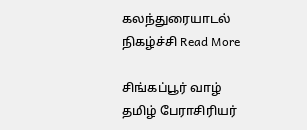கலந்துரையாடல் நிகழ்ச்சி Read More

சிங்கப்பூர் வாழ் தமிழ் பேராசிரியர்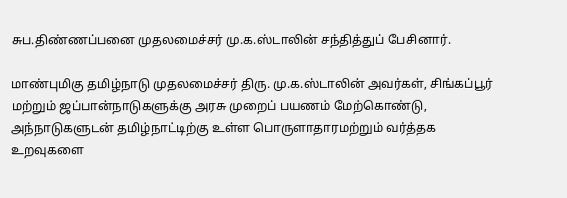சுப.திண்ணப்பனை முதலமைச்சர் மு.க.ஸ்டாலின் சந்தித்துப் பேசினார்.

மாண்புமிகு தமிழ்நாடு முதலமைச்சர் திரு. மு.க.ஸ்டாலின் அவர்கள், சிங்கப்பூர் மற்றும் ஜப்பான்நாடுகளுக்கு அரசு முறைப் பயணம் மேற்கொண்டு, அந்நாடுகளுடன் தமிழ்நாட்டிற்கு உள்ள பொருளாதாரமற்றும் வர்த்தக உறவுகளை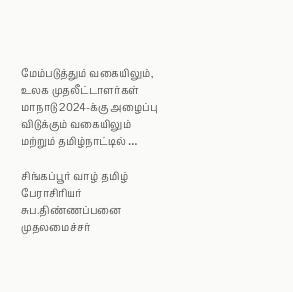மேம்படுத்தும் வகையிலும், உலக முதலீட்டாளர்கள் மாநாடு 2024-க்கு அழைப்பு விடுக்கும் வகையிலும் மற்றும் தமிழ்நாட்டில் …

சிங்கப்பூர் வாழ் தமிழ் பேராசிரியர் சுப.திண்ணப்பனை முதலமைச்சர்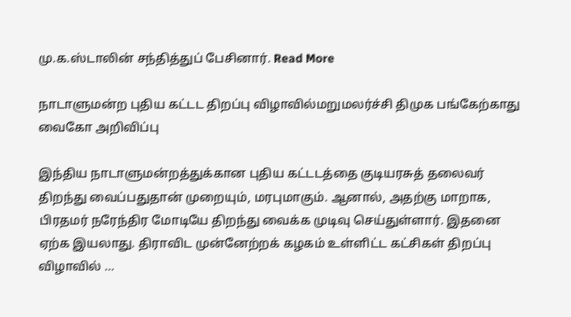மு.க.ஸ்டாலின் சந்தித்துப் பேசினார். Read More

நாடாளுமன்ற புதிய கட்டட திறப்பு விழாவில்மறுமலர்ச்சி திமுக பங்கேற்காது வைகோ அறிவிப்பு

இந்திய நாடாளுமன்றத்துக்கான புதிய கட்டடத்தை குடியரசுத் தலைவர் திறந்து வைப்பதுதான் முறையும், மரபுமாகும். ஆனால், அதற்கு மாறாக, பிரதமர் நரேந்திர மோடியே திறந்து வைக்க முடிவு செய்துள்ளார். இதனை ஏற்க இயலாது. திராவிட முன்னேற்றக் கழகம் உள்ளிட்ட கட்சிகள் திறப்பு விழாவில் …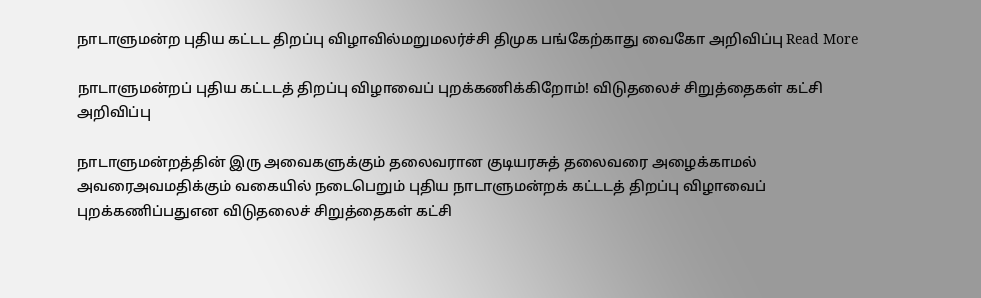நாடாளுமன்ற புதிய கட்டட திறப்பு விழாவில்மறுமலர்ச்சி திமுக பங்கேற்காது வைகோ அறிவிப்பு Read More

நாடாளுமன்றப் புதிய கட்டடத் திறப்பு விழாவைப் புறக்கணிக்கிறோம்! விடுதலைச் சிறுத்தைகள் கட்சி அறிவிப்பு

நாடாளுமன்றத்தின் இரு அவைகளுக்கும் தலைவரான குடியரசுத் தலைவரை அழைக்காமல் அவரைஅவமதிக்கும் வகையில் நடைபெறும் புதிய நாடாளுமன்றக் கட்டடத் திறப்பு விழாவைப் புறக்கணிப்பதுஎன விடுதலைச் சிறுத்தைகள் கட்சி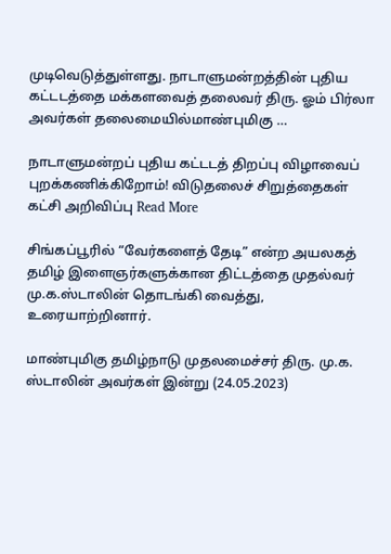முடிவெடுத்துள்ளது. நாடாளுமன்றத்தின் புதிய கட்டடத்தை மக்களவைத் தலைவர் திரு. ஓம் பிர்லா அவர்கள் தலைமையில்மாண்புமிகு …

நாடாளுமன்றப் புதிய கட்டடத் திறப்பு விழாவைப் புறக்கணிக்கிறோம்! விடுதலைச் சிறுத்தைகள் கட்சி அறிவிப்பு Read More

சிங்கப்பூரில் “வேர்களைத் தேடி” என்ற அயலகத் தமிழ் இளைஞர்களுக்கான திட்டத்தை முதல்வர் மு.க.ஸ்டாலின் தொடங்கி வைத்து, உரையாற்றினார்.

மாண்புமிகு தமிழ்நாடு முதலமைச்சர் திரு. மு.க. ஸ்டாலின் அவர்கள் இன்று (24.05.2023)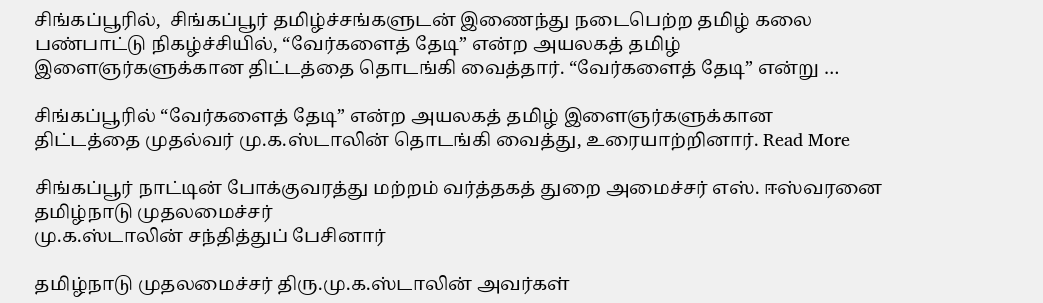சிங்கப்பூரில்,  சிங்கப்பூர் தமிழ்ச்சங்களுடன் இணைந்து நடைபெற்ற தமிழ் கலை பண்பாட்டு நிகழ்ச்சியில், “வேர்களைத் தேடி” என்ற அயலகத் தமிழ் இளைஞர்களுக்கான திட்டத்தை தொடங்கி வைத்தார். “வேர்களைத் தேடி” என்று …

சிங்கப்பூரில் “வேர்களைத் தேடி” என்ற அயலகத் தமிழ் இளைஞர்களுக்கான திட்டத்தை முதல்வர் மு.க.ஸ்டாலின் தொடங்கி வைத்து, உரையாற்றினார். Read More

சிங்கப்பூர் நாட்டின் போக்குவரத்து மற்றம் வர்த்தகத் துறை அமைச்சர் எஸ். ஈஸ்வரனை தமிழ்நாடு முதலமைச்சர்
மு.க.ஸ்டாலின் சந்தித்துப் பேசினார்

தமிழ்நாடு முதலமைச்சர் திரு.மு.க.ஸ்டாலின் அவர்கள்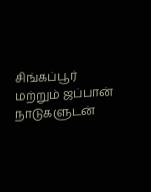சிங்கப்பூர் மற்றும் ஜப்பான் நாடுகளுடன்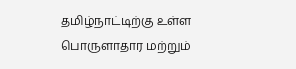தமிழ்நாட்டிற்கு உள்ள பொருளாதார மற்றும்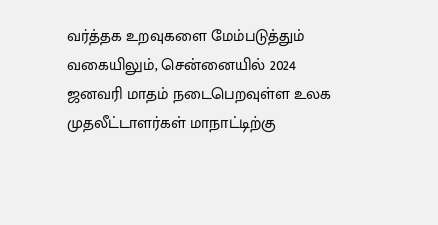வர்த்தக உறவுகளை மேம்படுத்தும் வகையிலும், சென்னையில் 2024 ஜனவரி மாதம் நடைபெறவுள்ள உலக முதலீட்டாளர்கள் மாநாட்டிற்கு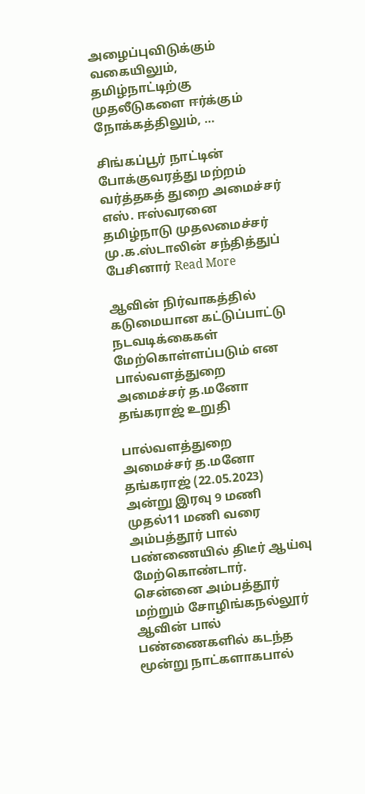அழைப்புவிடுக்கும் வகையிலும், தமிழ்நாட்டிற்கு முதலீடுகளை ஈர்க்கும் நோக்கத்திலும், …

சிங்கப்பூர் நாட்டின் போக்குவரத்து மற்றம் வர்த்தகத் துறை அமைச்சர் எஸ். ஈஸ்வரனை தமிழ்நாடு முதலமைச்சர்
மு.க.ஸ்டாலின் சந்தித்துப் பேசினார் Read More

ஆவின் நிர்வாகத்தில் கடுமையான கட்டுப்பாட்டு நடவடிக்கைகள் மேற்கொள்ளப்படும் என பால்வளத்துறை அமைச்சர் த.மனோ தங்கராஜ் உறுதி

பால்வளத்துறை அமைச்சர் த.மனோ தங்கராஜ் (22.05.2023) அன்று இரவு 9 மணி முதல்11 மணி வரை அம்பத்தூர் பால் பண்ணையில் திடீர் ஆய்வு மேற்கொண்டார்.  சென்னை அம்பத்தூர் மற்றும் சோழிங்கநல்லூர் ஆவின் பால் பண்ணைகளில் கடந்த மூன்று நாட்களாகபால்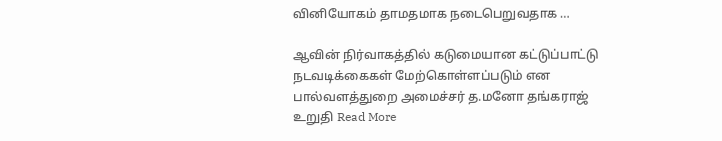வினியோகம் தாமதமாக நடைபெறுவதாக …

ஆவின் நிர்வாகத்தில் கடுமையான கட்டுப்பாட்டு நடவடிக்கைகள் மேற்கொள்ளப்படும் என பால்வளத்துறை அமைச்சர் த.மனோ தங்கராஜ் உறுதி Read More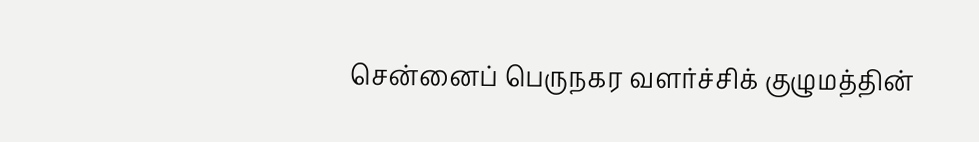சென்னைப் பெருநகர வளர்ச்சிக் குழுமத்தின்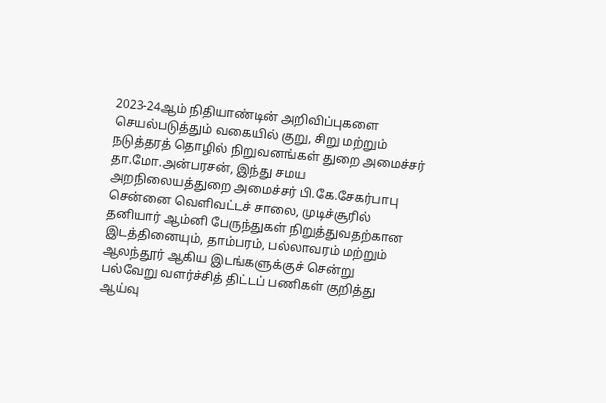2023-24ஆம் நிதியாண்டின் அறிவிப்புகளை செயல்படுத்தும் வகையில் குறு, சிறு மற்றும் நடுத்தரத் தொழில் நிறுவனங்கள் துறை அமைச்சர் தா.மோ.அன்பரசன், இந்து சமய அறநிலையத்துறை அமைச்சர் பி.கே.சேகர்பாபு சென்னை வெளிவட்டச் சாலை, முடிச்சூரில் தனியார் ஆம்னி பேருந்துகள் நிறுத்துவதற்கான இடத்தினையும், தாம்பரம், பல்லாவரம் மற்றும் ஆலந்தூர் ஆகிய இடங்களுக்குச் சென்று
பல்வேறு வளர்ச்சித் திட்டப் பணிகள் குறித்து ஆய்வு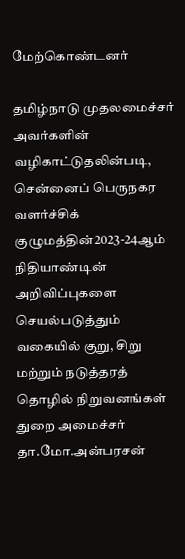மேற்கொண்டனர்

தமிழ்நாடு முதலமைச்சர் அவர்களின் வழிகாட்டுதலின்படி, சென்னைப் பெருநகர வளர்ச்சிக் குழுமத்தின்2023-24ஆம் நிதியாண்டின் அறிவிப்புகளை செயல்படுத்தும் வகையில் குறு, சிறு மற்றும் நடுத்தரத் தொழில் நிறுவனங்கள் துறை அமைச்சர் தா.மோ.அன்பரசன்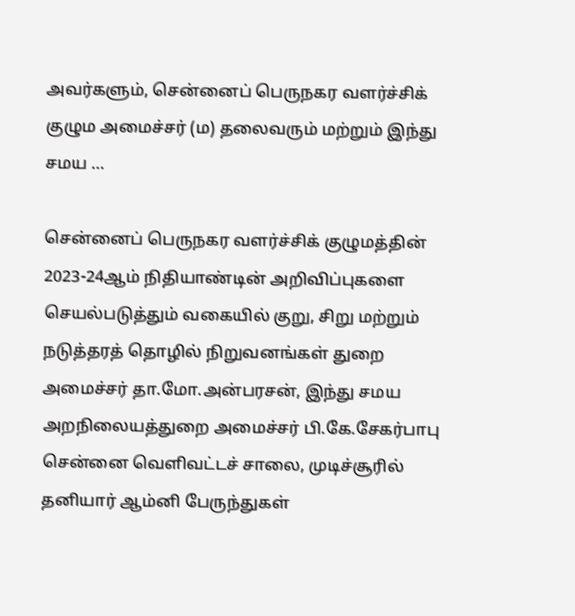அவர்களும், சென்னைப் பெருநகர வளர்ச்சிக் குழும அமைச்சர் (ம) தலைவரும் மற்றும் இந்து சமய …

சென்னைப் பெருநகர வளர்ச்சிக் குழுமத்தின் 2023-24ஆம் நிதியாண்டின் அறிவிப்புகளை செயல்படுத்தும் வகையில் குறு, சிறு மற்றும் நடுத்தரத் தொழில் நிறுவனங்கள் துறை அமைச்சர் தா.மோ.அன்பரசன், இந்து சமய அறநிலையத்துறை அமைச்சர் பி.கே.சேகர்பாபு சென்னை வெளிவட்டச் சாலை, முடிச்சூரில் தனியார் ஆம்னி பேருந்துகள்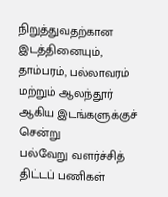நிறுத்துவதற்கான இடத்தினையும், தாம்பரம், பல்லாவரம் மற்றும் ஆலந்தூர் ஆகிய இடங்களுக்குச் சென்று
பல்வேறு வளர்ச்சித் திட்டப் பணிகள்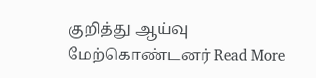குறித்து ஆய்வு மேற்கொண்டனர் Read More